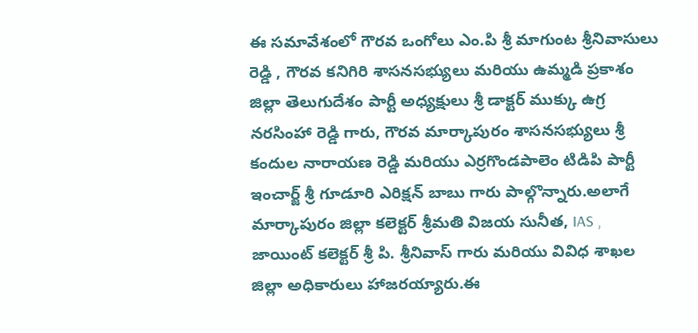ఈ సమావేశంలో గౌరవ ఒంగోలు ఎం.పి శ్రీ మాగుంట శ్రీనివాసులు రెడ్డి , గౌరవ కనిగిరి శాసనసభ్యులు మరియు ఉమ్మడి ప్రకాశం జిల్లా తెలుగుదేశం పార్టీ అధ్యక్షులు శ్రీ డాక్టర్ ముక్కు ఉగ్ర నరసింహా రెడ్డి గారు, గౌరవ మార్కాపురం శాసనసభ్యులు శ్రీ కందుల నారాయణ రెడ్డి మరియు ఎర్రగొండపాలెం టిడిపి పార్టీ ఇంచార్జ్ శ్రీ గూడూరి ఎరిక్షన్ బాబు గారు పాల్గొన్నారు.అలాగే మార్కాపురం జిల్లా కలెక్టర్ శ్రీమతి విజయ సునీత, IAS , జాయింట్ కలెక్టర్ శ్రీ పి. శ్రీనివాస్ గారు మరియు వివిధ శాఖల జిల్లా అధికారులు హాజరయ్యారు.ఈ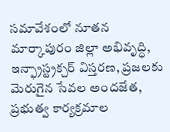సమావేశంలో నూతన మార్కాపురం జిల్లా అభివృద్ధి, ఇన్ఫ్రాస్ట్రక్చర్ విస్తరణ, ప్రజలకు మెరుగైన సేవల అందజేత, ప్రభుత్వ కార్యక్రమాల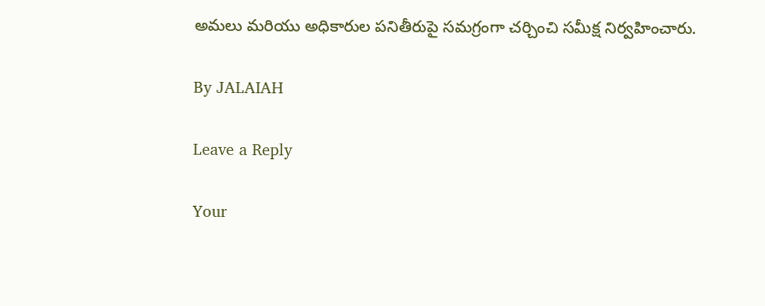అమలు మరియు అధికారుల పనితీరుపై సమగ్రంగా చర్చించి సమీక్ష నిర్వహించారు.

By JALAIAH

Leave a Reply

Your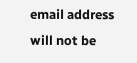email address will not be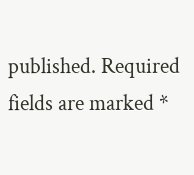published. Required fields are marked *